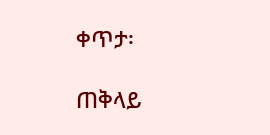ቀጥታ፡

ጠቅላይ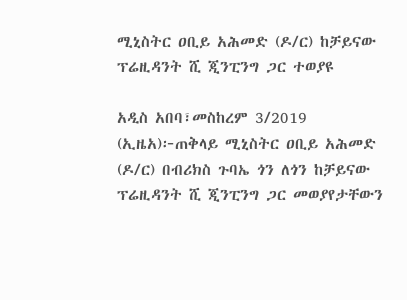ሚኒስትር ዐቢይ አሕመድ (ዶ/ር) ከቻይናው ፕሬዚዳንት ሺ ጂንፒንግ ጋር ተወያዩ

አዲስ አበባ፣መስከረም 3/2019 (ኢዜአ)፦ጠቅላይ ሚኒስትር ዐቢይ አሕመድ (ዶ/ር) በብሪክስ ጉባኤ ጎን ለጎን ከቻይናው ፕሬዚዳንት ሺ ጂንፒንግ ጋር መወያየታቸውን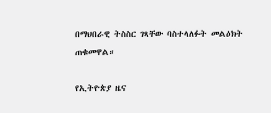በማህበራዊ ትስስር ገጻቸው ባስተላለፉት መልዕክት ጠቁመዋል።

የኢትዮጵያ ዜና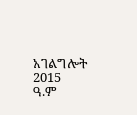አገልግሎት
2015
ዓ.ም